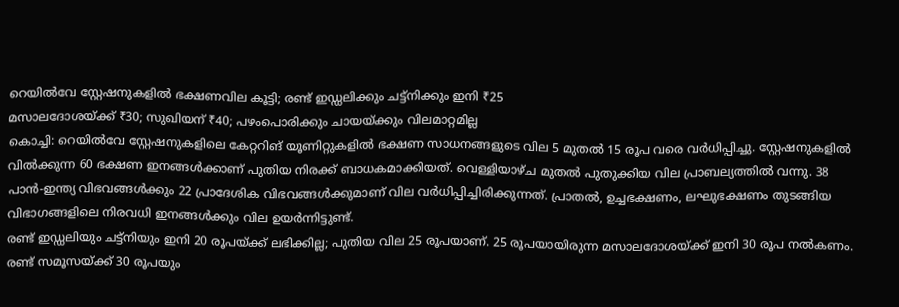റെയിൽവേ സ്റ്റേഷനുകളിൽ ഭക്ഷണവില കൂട്ടി; രണ്ട് ഇഡ്ഡലിക്കും ചട്ട്നിക്കും ഇനി ₹25
മസാലദോശയ്ക്ക് ₹30; സുഖിയന് ₹40; പഴംപൊരിക്കും ചായയ്ക്കും വിലമാറ്റമില്ല
കൊച്ചി: റെയിൽവേ സ്റ്റേഷനുകളിലെ കേറ്ററിങ് യൂണിറ്റുകളിൽ ഭക്ഷണ സാധനങ്ങളുടെ വില 5 മുതൽ 15 രൂപ വരെ വർധിപ്പിച്ചു. സ്റ്റേഷനുകളിൽ വിൽക്കുന്ന 60 ഭക്ഷണ ഇനങ്ങൾക്കാണ് പുതിയ നിരക്ക് ബാധകമാക്കിയത്. വെള്ളിയാഴ്ച മുതൽ പുതുക്കിയ വില പ്രാബല്യത്തിൽ വന്നു. 38 പാൻ-ഇന്ത്യ വിഭവങ്ങൾക്കും 22 പ്രാദേശിക വിഭവങ്ങൾക്കുമാണ് വില വർധിപ്പിച്ചിരിക്കുന്നത്. പ്രാതൽ, ഉച്ചഭക്ഷണം, ലഘുഭക്ഷണം തുടങ്ങിയ വിഭാഗങ്ങളിലെ നിരവധി ഇനങ്ങൾക്കും വില ഉയർന്നിട്ടുണ്ട്.
രണ്ട് ഇഡ്ഡലിയും ചട്ട്നിയും ഇനി 20 രൂപയ്ക്ക് ലഭിക്കില്ല; പുതിയ വില 25 രൂപയാണ്. 25 രൂപയായിരുന്ന മസാലദോശയ്ക്ക് ഇനി 30 രൂപ നൽകണം. രണ്ട് സമൂസയ്ക്ക് 30 രൂപയും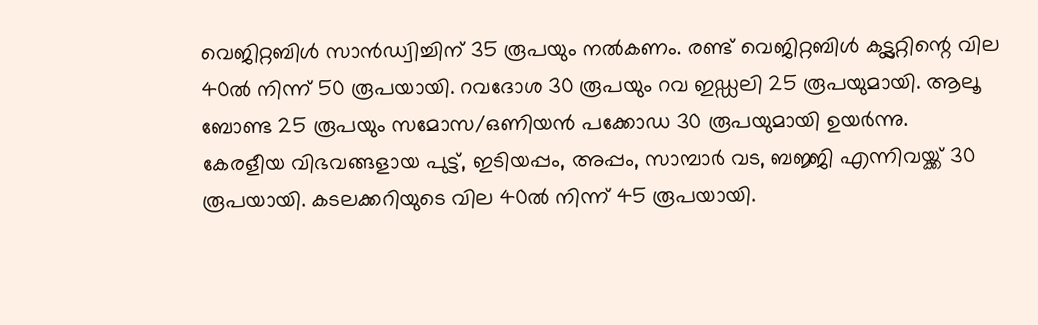വെജിറ്റബിൾ സാൻഡ്വിച്ചിന് 35 രൂപയും നൽകണം. രണ്ട് വെജിറ്റബിൾ കട്ട്ലറ്റിന്റെ വില 40ൽ നിന്ന് 50 രൂപയായി. റവദോശ 30 രൂപയും റവ ഇഡ്ഡലി 25 രൂപയുമായി. ആലൂ ബോണ്ട 25 രൂപയും സമോസ/ഒണിയൻ പക്കോഡ 30 രൂപയുമായി ഉയർന്നു.
കേരളീയ വിഭവങ്ങളായ പുട്ട്, ഇടിയപ്പം, അപ്പം, സാമ്പാർ വട, ബജ്ജി എന്നിവയ്ക്ക് 30 രൂപയായി. കടലക്കറിയുടെ വില 40ൽ നിന്ന് 45 രൂപയായി.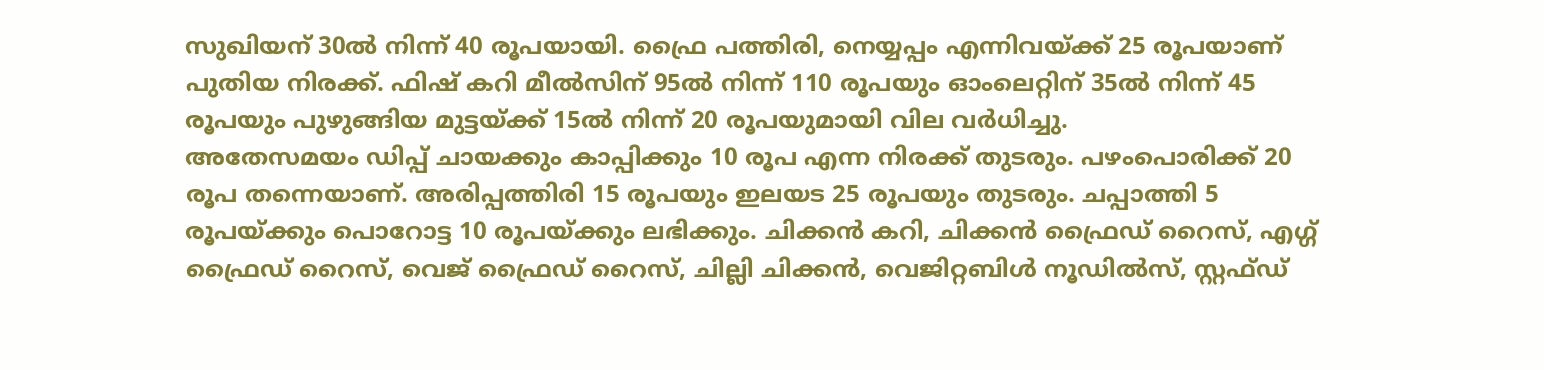സുഖിയന് 30ൽ നിന്ന് 40 രൂപയായി. ഫ്രൈ പത്തിരി, നെയ്യപ്പം എന്നിവയ്ക്ക് 25 രൂപയാണ് പുതിയ നിരക്ക്. ഫിഷ് കറി മീൽസിന് 95ൽ നിന്ന് 110 രൂപയും ഓംലെറ്റിന് 35ൽ നിന്ന് 45 രൂപയും പുഴുങ്ങിയ മുട്ടയ്ക്ക് 15ൽ നിന്ന് 20 രൂപയുമായി വില വർധിച്ചു.
അതേസമയം ഡിപ്പ് ചായക്കും കാപ്പിക്കും 10 രൂപ എന്ന നിരക്ക് തുടരും. പഴംപൊരിക്ക് 20 രൂപ തന്നെയാണ്. അരിപ്പത്തിരി 15 രൂപയും ഇലയട 25 രൂപയും തുടരും. ചപ്പാത്തി 5 രൂപയ്ക്കും പൊറോട്ട 10 രൂപയ്ക്കും ലഭിക്കും. ചിക്കൻ കറി, ചിക്കൻ ഫ്രൈഡ് റൈസ്, എഗ്ഗ് ഫ്രൈഡ് റൈസ്, വെജ് ഫ്രൈഡ് റൈസ്, ചില്ലി ചിക്കൻ, വെജിറ്റബിൾ നൂഡിൽസ്, സ്റ്റഫ്ഡ്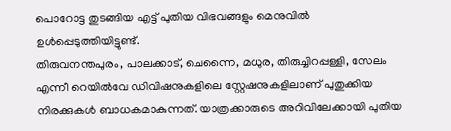പൊറോട്ട തുടങ്ങിയ എട്ട് പുതിയ വിഭവങ്ങളും മെനുവിൽ ഉൾപ്പെടുത്തിയിട്ടുണ്ട്.
തിരുവനന്തപുരം, പാലക്കാട്, ചെന്നൈ, മധുര, തിരുച്ചിറപ്പള്ളി, സേലം എന്നീ റെയിൽവേ ഡിവിഷനുകളിലെ സ്റ്റേഷനുകളിലാണ് പുതുക്കിയ നിരക്കുകൾ ബാധകമാകുന്നത്. യാത്രക്കാരുടെ അറിവിലേക്കായി പുതിയ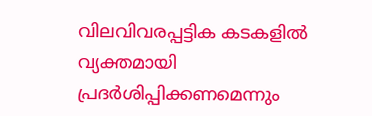വിലവിവരപ്പട്ടിക കടകളിൽ വ്യക്തമായി പ്രദർശിപ്പിക്കണമെന്നും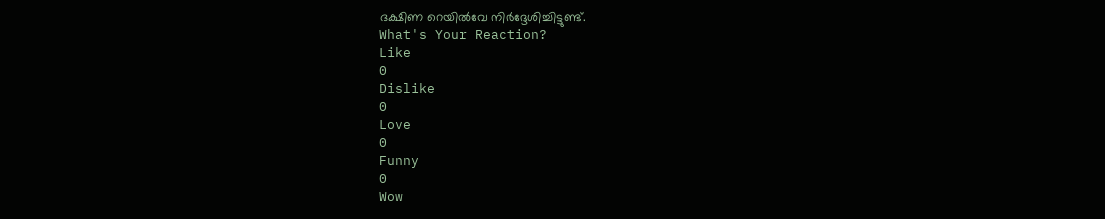ദക്ഷിണ റെയിൽവേ നിർദ്ദേശിച്ചിട്ടുണ്ട്.
What's Your Reaction?
Like
0
Dislike
0
Love
0
Funny
0
Wow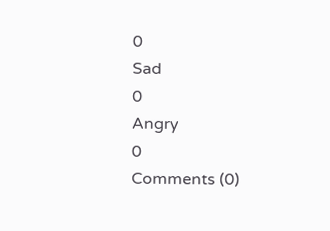0
Sad
0
Angry
0
Comments (0)